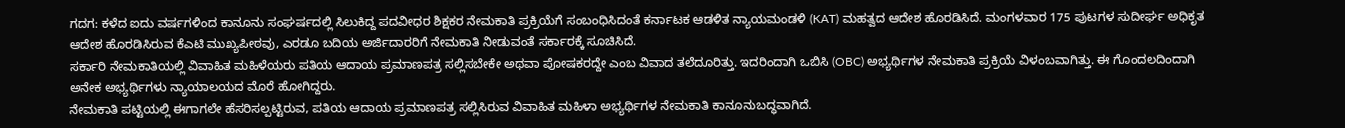ಗದಗ: ಕಳೆದ ಐದು ವರ್ಷಗಳಿಂದ ಕಾನೂನು ಸಂಘರ್ಷದಲ್ಲಿ ಸಿಲುಕಿದ್ದ ಪದವೀಧರ ಶಿಕ್ಷಕರ ನೇಮಕಾತಿ ಪ್ರಕ್ರಿಯೆಗೆ ಸಂಬಂಧಿಸಿದಂತೆ ಕರ್ನಾಟಕ ಆಡಳಿತ ನ್ಯಾಯಮಂಡಳಿ (KAT) ಮಹತ್ವದ ಆದೇಶ ಹೊರಡಿಸಿದೆ. ಮಂಗಳವಾರ 175 ಪುಟಗಳ ಸುದೀರ್ಘ ಅಧಿಕೃತ ಆದೇಶ ಹೊರಡಿಸಿರುವ ಕೆಎಟಿ ಮುಖ್ಯಪೀಠವು, ಎರಡೂ ಬದಿಯ ಅರ್ಜಿದಾರರಿಗೆ ನೇಮಕಾತಿ ನೀಡುವಂತೆ ಸರ್ಕಾರಕ್ಕೆ ಸೂಚಿಸಿದೆ.
ಸರ್ಕಾರಿ ನೇಮಕಾತಿಯಲ್ಲಿ ವಿವಾಹಿತ ಮಹಿಳೆಯರು ಪತಿಯ ಆದಾಯ ಪ್ರಮಾಣಪತ್ರ ಸಲ್ಲಿಸಬೇಕೇ ಅಥವಾ ಪೋಷಕರದ್ದೇ ಎಂಬ ವಿವಾದ ತಲೆದೂರಿತ್ತು. ಇದರಿಂದಾಗಿ ಒಬಿಸಿ (OBC) ಅಭ್ಯರ್ಥಿಗಳ ನೇಮಕಾತಿ ಪ್ರಕ್ರಿಯೆ ವಿಳಂಬವಾಗಿತ್ತು. ಈ ಗೊಂದಲದಿಂದಾಗಿ ಅನೇಕ ಅಭ್ಯರ್ಥಿಗಳು ನ್ಯಾಯಾಲಯದ ಮೊರೆ ಹೋಗಿದ್ದರು.
ನೇಮಕಾತಿ ಪಟ್ಟಿಯಲ್ಲಿ ಈಗಾಗಲೇ ಹೆಸರಿಸಲ್ಪಟ್ಟಿರುವ, ಪತಿಯ ಆದಾಯ ಪ್ರಮಾಣಪತ್ರ ಸಲ್ಲಿಸಿರುವ ವಿವಾಹಿತ ಮಹಿಳಾ ಅಭ್ಯರ್ಥಿಗಳ ನೇಮಕಾತಿ ಕಾನೂನುಬದ್ಧವಾಗಿದೆ.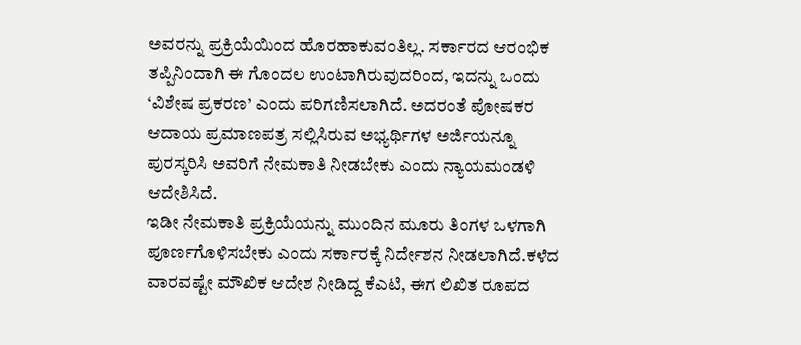ಅವರನ್ನು ಪ್ರಕ್ರಿಯೆಯಿಂದ ಹೊರಹಾಕುವಂತಿಲ್ಲ. ಸರ್ಕಾರದ ಆರಂಭಿಕ ತಪ್ಪಿನಿಂದಾಗಿ ಈ ಗೊಂದಲ ಉಂಟಾಗಿರುವುದರಿಂದ, ಇದನ್ನು ಒಂದು ‘ವಿಶೇಷ ಪ್ರಕರಣ’ ಎಂದು ಪರಿಗಣಿಸಲಾಗಿದೆ. ಅದರಂತೆ ಪೋಷಕರ ಆದಾಯ ಪ್ರಮಾಣಪತ್ರ ಸಲ್ಲಿಸಿರುವ ಅಭ್ಯರ್ಥಿಗಳ ಅರ್ಜಿಯನ್ನೂ ಪುರಸ್ಕರಿಸಿ ಅವರಿಗೆ ನೇಮಕಾತಿ ನೀಡಬೇಕು ಎಂದು ನ್ಯಾಯಮಂಡಳಿ ಆದೇಶಿಸಿದೆ.
ಇಡೀ ನೇಮಕಾತಿ ಪ್ರಕ್ರಿಯೆಯನ್ನು ಮುಂದಿನ ಮೂರು ತಿಂಗಳ ಒಳಗಾಗಿ ಪೂರ್ಣಗೊಳಿಸಬೇಕು ಎಂದು ಸರ್ಕಾರಕ್ಕೆ ನಿರ್ದೇಶನ ನೀಡಲಾಗಿದೆ.ಕಳೆದ ವಾರವಷ್ಟೇ ಮೌಖಿಕ ಆದೇಶ ನೀಡಿದ್ದ ಕೆಎಟಿ, ಈಗ ಲಿಖಿತ ರೂಪದ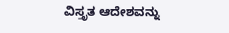ವಿಸ್ತೃತ ಆದೇಶವನ್ನು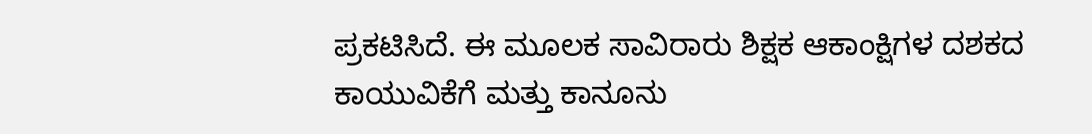ಪ್ರಕಟಿಸಿದೆ. ಈ ಮೂಲಕ ಸಾವಿರಾರು ಶಿಕ್ಷಕ ಆಕಾಂಕ್ಷಿಗಳ ದಶಕದ ಕಾಯುವಿಕೆಗೆ ಮತ್ತು ಕಾನೂನು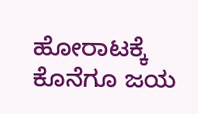ಹೋರಾಟಕ್ಕೆ ಕೊನೆಗೂ ಜಯ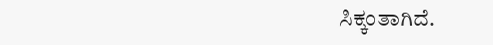ಸಿಕ್ಕಂತಾಗಿದೆ.